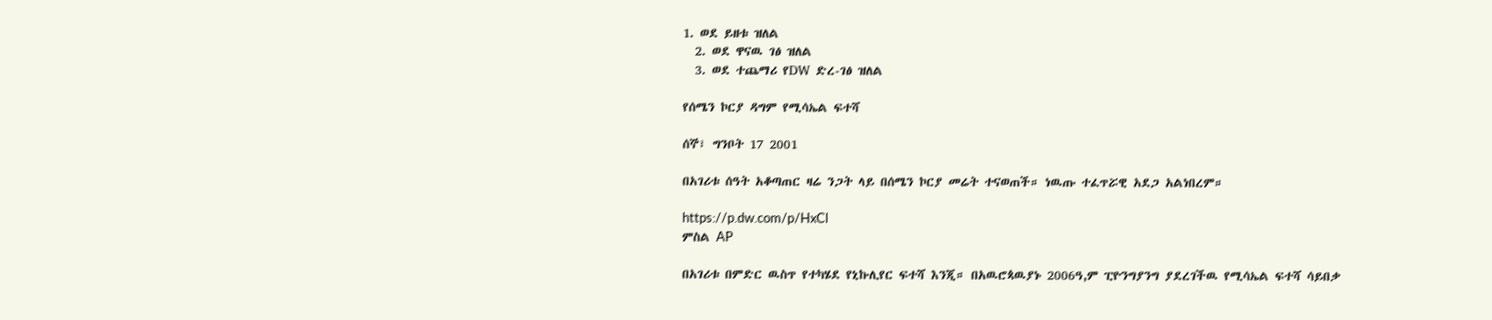1. ወደ ይዘቱ ዝለል
  2. ወደ ዋናዉ ገፅ ዝለል
  3. ወደ ተጨማሪ የDW ድረ-ገፅ ዝለል

የሰሜን ኮርያ ዳግም የሚሳኤል ፍተሻ

ሰኞ፣ ግንቦት 17 2001

በአገሪቱ ሰዓት አቆጣጠር ዛሬ ንጋት ላይ በሰሜን ኮርያ መሬት ተናወጠች። ነዉጡ ተፈጥሯዊ አደጋ አልነበረም።

https://p.dw.com/p/HxCl
ምስል AP

በአገሪቱ በምድር ዉስጥ የተካሄደ የኒኩሊየር ፍተሻ እንጂ። በአዉሮጳዉያኑ 2006ዓ,ም ፒዮንግያንግ ያደረገችዉ የሚሳኤል ፍተሻ ሳይበቃ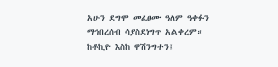አሁን ደግሞ መፈፀሙ ዓለም ዓቀፉን ማኅበረሰብ ሳያስደነግጥ አልቀረም። ከቶኪዮ እስከ ዋሽንግተን፤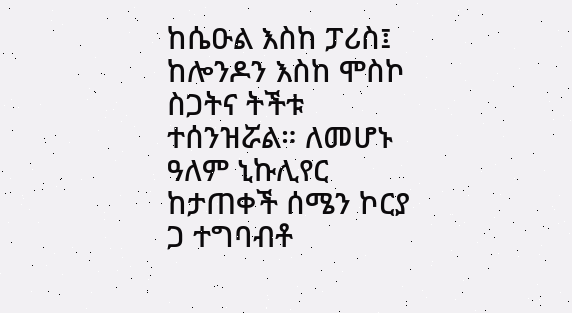ከሴዑል እስከ ፓሪስ፤ ከሎንዶን እስከ ሞስኮ ስጋትና ትችቱ ተሰንዝሯል። ለመሆኑ ዓለም ኒኩሊየር ከታጠቀች ሰሜን ኮርያ ጋ ተግባብቶ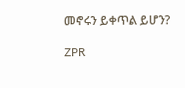መኖሩን ይቀጥል ይሆን?

ZPR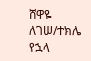ሸዋዬ ለገሠ/ተክሌ የኋላ